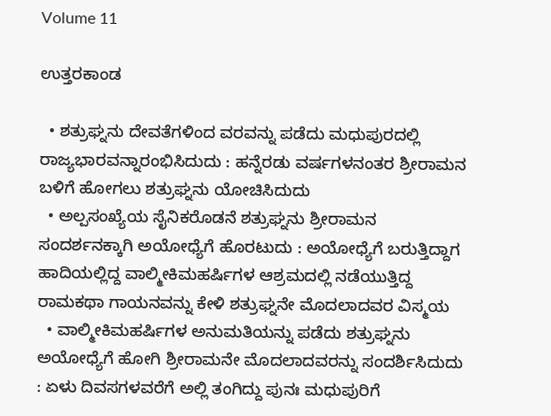Volume 11

ಉತ್ತರಕಾಂಡ

  • ಶತ್ರುಘ್ನನು ದೇವತೆಗಳಿಂದ ವರವನ್ನು ಪಡೆದು ಮಧುಪುರದಲ್ಲಿ ರಾಜ್ಯಭಾರವನ್ನಾರಂಭಿಸಿದುದು : ಹನ್ನೆರಡು ವರ್ಷಗಳನಂತರ ಶ್ರೀರಾಮನ ಬಳಿಗೆ ಹೋಗಲು ಶತ್ರುಘ್ನನು ಯೋಚಿಸಿದುದು
  • ಅಲ್ಪಸಂಖ್ಯೆಯ ಸೈನಿಕರೊಡನೆ ಶತ್ರುಘ್ನನು ಶ್ರೀರಾಮನ ಸಂದರ್ಶನಕ್ಕಾಗಿ ಅಯೋಧ್ಯೆಗೆ ಹೊರಟುದು : ಅಯೋಧ್ಯೆಗೆ ಬರುತ್ತಿದ್ದಾಗ ಹಾದಿಯಲ್ಲಿದ್ದ ವಾಲ್ಮೀಕಿಮಹರ್ಷಿಗಳ ಆಶ್ರಮದಲ್ಲಿ ನಡೆಯುತ್ತಿದ್ದ ರಾಮಕಥಾ ಗಾಯನವನ್ನು ಕೇಳಿ ಶತ್ರುಘ್ನನೇ ಮೊದಲಾದವರ ವಿಸ್ಮಯ
  • ವಾಲ್ಮೀಕಿಮಹರ್ಷಿಗಳ ಅನುಮತಿಯನ್ನು ಪಡೆದು ಶತ್ರುಘ್ನನು ಅಯೋಧ್ಯೆಗೆ ಹೋಗಿ ಶ್ರೀರಾಮನೇ ಮೊದಲಾದವರನ್ನು ಸಂದರ್ಶಿಸಿದುದು : ಏಳು ದಿವಸಗಳವರೆಗೆ ಅಲ್ಲಿ ತಂಗಿದ್ದು ಪುನಃ ಮಧುಪುರಿಗೆ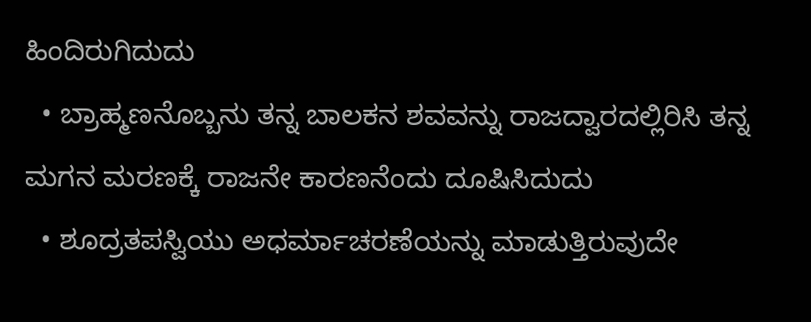ಹಿಂದಿರುಗಿದುದು
  • ಬ್ರಾಹ್ಮಣನೊಬ್ಬನು ತನ್ನ ಬಾಲಕನ ಶವವನ್ನು ರಾಜದ್ವಾರದಲ್ಲಿರಿಸಿ ತನ್ನ ಮಗನ ಮರಣಕ್ಕೆ ರಾಜನೇ ಕಾರಣನೆಂದು ದೂಷಿಸಿದುದು
  • ಶೂದ್ರತಪಸ್ವಿಯು ಅಧರ್ಮಾಚರಣೆಯನ್ನು ಮಾಡುತ್ತಿರುವುದೇ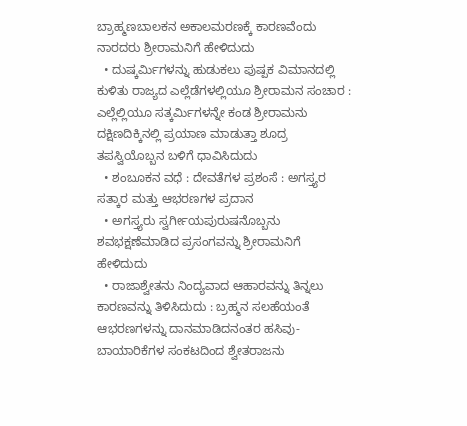ಬ್ರಾಹ್ಮಣಬಾಲಕನ ಅಕಾಲಮರಣಕ್ಕೆ ಕಾರಣವೆಂದು ನಾರದರು ಶ್ರೀರಾಮನಿಗೆ ಹೇಳಿದುದು
  • ದುಷ್ಕರ್ಮಿಗಳನ್ನು ಹುಡುಕಲು ಪುಷ್ಪಕ ವಿಮಾನದಲ್ಲಿ ಕುಳಿತು ರಾಜ್ಯದ ಎಲ್ಲೆಡೆಗಳಲ್ಲಿಯೂ ಶ್ರೀರಾಮನ ಸಂಚಾರ : ಎಲ್ಲೆಲ್ಲಿಯೂ ಸತ್ಕರ್ಮಿಗಳನ್ನೇ ಕಂಡ ಶ್ರೀರಾಮನು ದಕ್ಷಿಣದಿಕ್ಕಿನಲ್ಲಿ ಪ್ರಯಾಣ ಮಾಡುತ್ತಾ ಶೂದ್ರ ತಪಸ್ವಿಯೊಬ್ಬನ ಬಳಿಗೆ ಧಾವಿಸಿದುದು
  • ಶಂಬೂಕನ ವಧೆ : ದೇವತೆಗಳ ಪ್ರಶಂಸೆ : ಅಗಸ್ತ್ಯರ ಸತ್ಕಾರ ಮತ್ತು ಆಭರಣಗಳ ಪ್ರದಾನ
  • ಅಗಸ್ತ್ಯರು ಸ್ವರ್ಗೀಯಪುರುಷನೊಬ್ಬನು ಶವಭಕ್ಷಣೆಮಾಡಿದ ಪ್ರಸಂಗವನ್ನು ಶ್ರೀರಾಮನಿಗೆ ಹೇಳಿದುದು
  • ರಾಜಾಶ್ವೇತನು ನಿಂದ್ಯವಾದ ಆಹಾರವನ್ನು ತಿನ್ನಲು ಕಾರಣವನ್ನು ತಿಳಿಸಿದುದು : ಬ್ರಹ್ಮನ ಸಲಹೆಯಂತೆ ಆಭರಣಗಳನ್ನು ದಾನಮಾಡಿದನಂತರ ಹಸಿವು-ಬಾಯಾರಿಕೆಗಳ ಸಂಕಟದಿಂದ ಶ್ವೇತರಾಜನು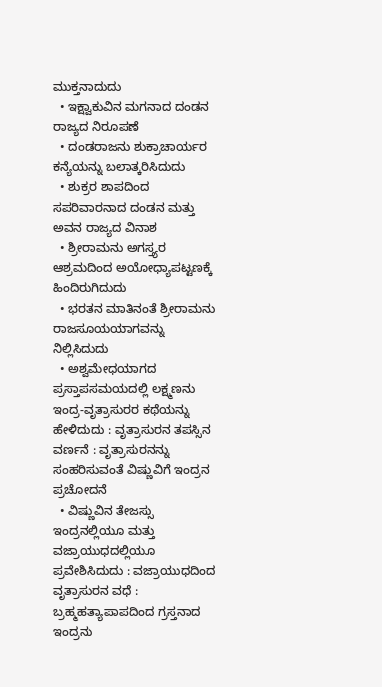ಮುಕ್ತನಾದುದು
  • ಇಕ್ಷ್ವಾಕುವಿನ ಮಗನಾದ ದಂಡನ ರಾಜ್ಯದ ನಿರೂಪಣೆ
  • ದಂಡರಾಜನು ಶುಕ್ರಾಚಾರ್ಯರ ಕನ್ಯೆಯನ್ನು ಬಲಾತ್ಕರಿಸಿದುದು
  • ಶುಕ್ರರ ಶಾಪದಿಂದ ಸಪರಿವಾರನಾದ ದಂಡನ ಮತ್ತು ಅವನ ರಾಜ್ಯದ ವಿನಾಶ
  • ಶ್ರೀರಾಮನು ಅಗಸ್ತ್ಯರ ಆಶ್ರಮದಿಂದ ಅಯೋಧ್ಯಾಪಟ್ಟಣಕ್ಕೆ ಹಿಂದಿರುಗಿದುದು
  • ಭರತನ ಮಾತಿನಂತೆ ಶ್ರೀರಾಮನು ರಾಜಸೂಯಯಾಗವನ್ನು ನಿಲ್ಲಿಸಿದುದು
  • ಅಶ್ವಮೇಧಯಾಗದ ಪ್ರಸ್ತಾಪಸಮಯದಲ್ಲಿ ಲಕ್ಷ್ಮಣನು ಇಂದ್ರ-ವೃತ್ರಾಸುರರ ಕಥೆಯನ್ನು ಹೇಳಿದುದು : ವೃತ್ರಾಸುರನ ತಪಸ್ಸಿನ ವರ್ಣನೆ : ವೃತ್ರಾಸುರನನ್ನು ಸಂಹರಿಸುವಂತೆ ವಿಷ್ಣುವಿಗೆ ಇಂದ್ರನ ಪ್ರಚೋದನೆ
  • ವಿಷ್ಣುವಿನ ತೇಜಸ್ಸು ಇಂದ್ರನಲ್ಲಿಯೂ ಮತ್ತು ವಜ್ರಾಯುಧದಲ್ಲಿಯೂ ಪ್ರವೇಶಿಸಿದುದು : ವಜ್ರಾಯುಧದಿಂದ ವೃತ್ರಾಸುರನ ವಧೆ : ಬ್ರಹ್ಮಹತ್ಯಾಪಾಪದಿಂದ ಗ್ರಸ್ತನಾದ ಇಂದ್ರನು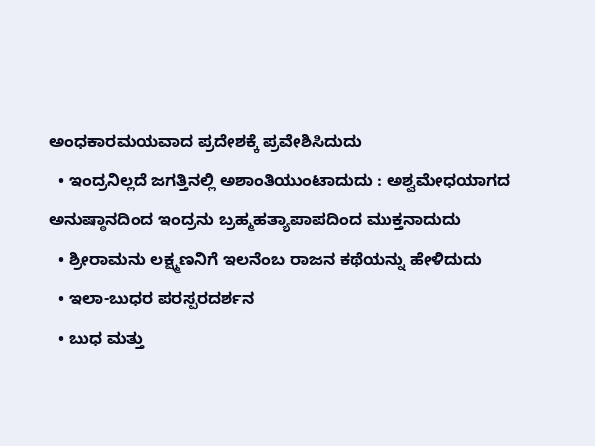ಅಂಧಕಾರಮಯವಾದ ಪ್ರದೇಶಕ್ಕೆ ಪ್ರವೇಶಿಸಿದುದು
  • ಇಂದ್ರನಿಲ್ಲದೆ ಜಗತ್ತಿನಲ್ಲಿ ಅಶಾಂತಿಯುಂಟಾದುದು : ಅಶ್ವಮೇಧಯಾಗದ ಅನುಷ್ಠಾನದಿಂದ ಇಂದ್ರನು ಬ್ರಹ್ಮಹತ್ಯಾಪಾಪದಿಂದ ಮುಕ್ತನಾದುದು
  • ಶ್ರೀರಾಮನು ಲಕ್ಷ್ಮಣನಿಗೆ ಇಲನೆಂಬ ರಾಜನ ಕಥೆಯನ್ನು ಹೇಳಿದುದು
  • ಇಲಾ-ಬುಧರ ಪರಸ್ಪರದರ್ಶನ
  • ಬುಧ ಮತ್ತು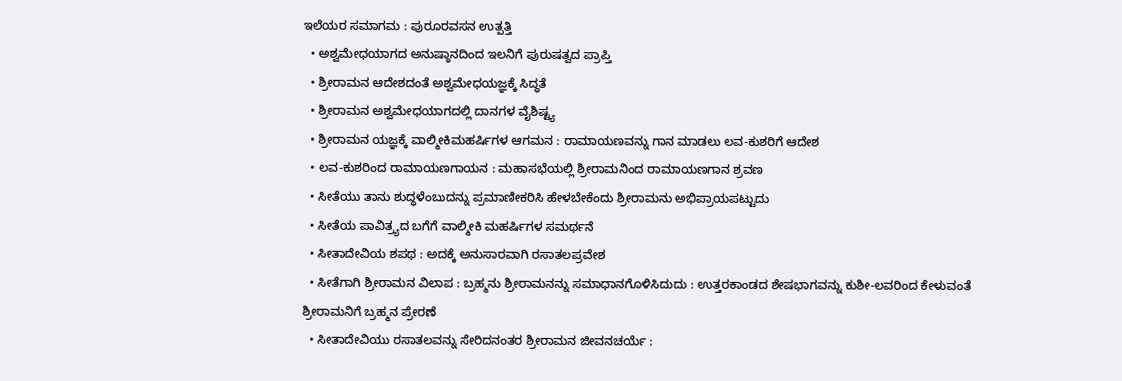ಇಲೆಯರ ಸಮಾಗಮ : ಪುರೂರವಸನ ಉತ್ಪತ್ತಿ
  • ಅಶ್ವಮೇಧಯಾಗದ ಅನುಷ್ಠಾನದಿಂದ ಇಲನಿಗೆ ಪುರುಷತ್ವದ ಪ್ರಾಪ್ತಿ
  • ಶ್ರೀರಾಮನ ಆದೇಶದಂತೆ ಅಶ್ವಮೇಧಯಜ್ಞಕ್ಕೆ ಸಿದ್ಧತೆ
  • ಶ್ರೀರಾಮನ ಅಶ್ವಮೇಧಯಾಗದಲ್ಲಿ ದಾನಗಳ ವೈಶಿಷ್ಟ್ಯ
  • ಶ್ರೀರಾಮನ ಯಜ್ಞಕ್ಕೆ ವಾಲ್ಮೀಕಿಮಹರ್ಷಿಗಳ ಆಗಮನ : ರಾಮಾಯಣವನ್ನು ಗಾನ ಮಾಡಲು ಲವ-ಕುಶರಿಗೆ ಆದೇಶ
  • ಲವ-ಕುಶರಿಂದ ರಾಮಾಯಣಗಾಯನ : ಮಹಾಸಭೆಯಲ್ಲಿ ಶ್ರೀರಾಮನಿಂದ ರಾಮಾಯಣಗಾನ ಶ್ರವಣ
  • ಸೀತೆಯು ತಾನು ಶುದ್ಧಳೆಂಬುದನ್ನು ಪ್ರಮಾಣೀಕರಿಸಿ ಹೇಳಬೇಕೆಂದು ಶ್ರೀರಾಮನು ಅಭಿಪ್ರಾಯಪಟ್ಟುದು
  • ಸೀತೆಯ ಪಾವಿತ್ರ್ಯದ ಬಗೆಗೆ ವಾಲ್ಮೀಕಿ ಮಹರ್ಷಿಗಳ ಸಮರ್ಥನೆ
  • ಸೀತಾದೇವಿಯ ಶಪಥ : ಅದಕ್ಕೆ ಅನುಸಾರವಾಗಿ ರಸಾತಲಪ್ರವೇಶ
  • ಸೀತೆಗಾಗಿ ಶ್ರೀರಾಮನ ವಿಲಾಪ : ಬ್ರಹ್ಮನು ಶ್ರೀರಾಮನನ್ನು ಸಮಾಧಾನಗೊಳಿಸಿದುದು : ಉತ್ತರಕಾಂಡದ ಶೇಷಭಾಗವನ್ನು ಕುಶೀ-ಲವರಿಂದ ಕೇಳುವಂತೆ ಶ್ರೀರಾಮನಿಗೆ ಬ್ರಹ್ಮನ ಪ್ರೇರಣೆ
  • ಸೀತಾದೇವಿಯು ರಸಾತಲವನ್ನು ಸೇರಿದನಂತರ ಶ್ರೀರಾಮನ ಜೀವನಚರ್ಯೆ :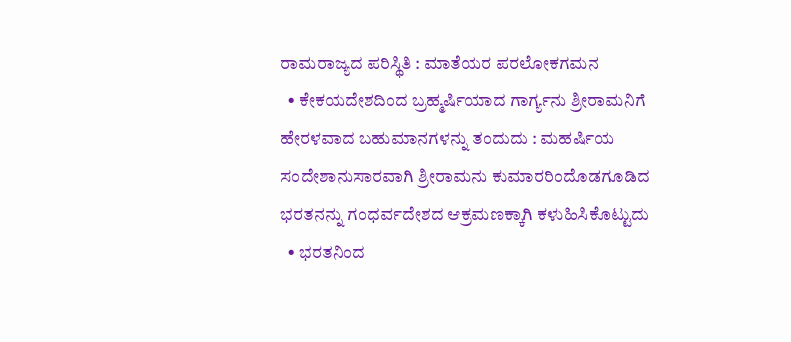ರಾಮರಾಜ್ಯದ ಪರಿಸ್ಥಿತಿ : ಮಾತೆಯರ ಪರಲೋಕಗಮನ
  • ಕೇಕಯದೇಶದಿಂದ ಬ್ರಹ್ಮರ್ಷಿಯಾದ ಗಾರ್ಗ್ಯನು ಶ್ರೀರಾಮನಿಗೆ ಹೇರಳವಾದ ಬಹುಮಾನಗಳನ್ನು ತಂದುದು : ಮಹರ್ಷಿಯ ಸಂದೇಶಾನುಸಾರವಾಗಿ ಶ್ರೀರಾಮನು ಕುಮಾರರಿಂದೊಡಗೂಡಿದ ಭರತನನ್ನು ಗಂಧರ್ವದೇಶದ ಆಕ್ರಮಣಕ್ಕಾಗಿ ಕಳುಹಿಸಿಕೊಟ್ಟುದು
  • ಭರತನಿಂದ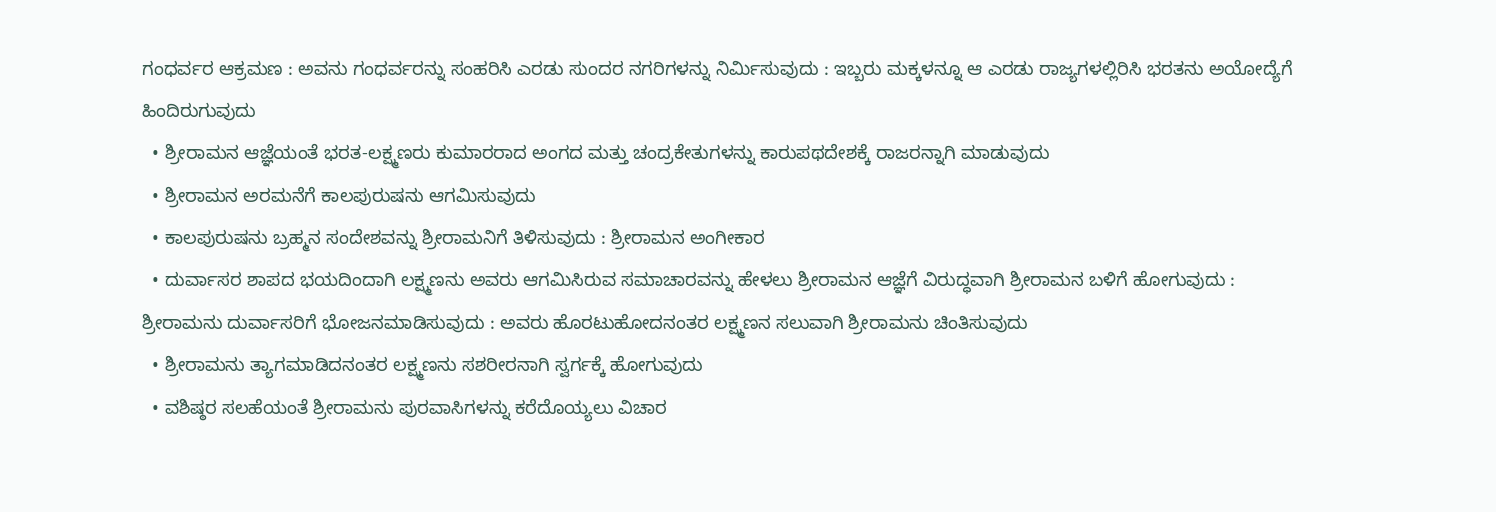ಗಂಧರ್ವರ ಆಕ್ರಮಣ : ಅವನು ಗಂಧರ್ವರನ್ನು ಸಂಹರಿಸಿ ಎರಡು ಸುಂದರ ನಗರಿಗಳನ್ನು ನಿರ್ಮಿಸುವುದು : ಇಬ್ಬರು ಮಕ್ಕಳನ್ನೂ ಆ ಎರಡು ರಾಜ್ಯಗಳಲ್ಲಿರಿಸಿ ಭರತನು ಅಯೋದ್ಯೆಗೆ ಹಿಂದಿರುಗುವುದು
  • ಶ್ರೀರಾಮನ ಆಜ್ಞೆಯಂತೆ ಭರತ-ಲಕ್ಷ್ಮಣರು ಕುಮಾರರಾದ ಅಂಗದ ಮತ್ತು ಚಂದ್ರಕೇತುಗಳನ್ನು ಕಾರುಪಥದೇಶಕ್ಕೆ ರಾಜರನ್ನಾಗಿ ಮಾಡುವುದು
  • ಶ್ರೀರಾಮನ ಅರಮನೆಗೆ ಕಾಲಪುರುಷನು ಆಗಮಿಸುವುದು
  • ಕಾಲಪುರುಷನು ಬ್ರಹ್ಮನ ಸಂದೇಶವನ್ನು ಶ್ರೀರಾಮನಿಗೆ ತಿಳಿಸುವುದು : ಶ್ರೀರಾಮನ ಅಂಗೀಕಾರ
  • ದುರ್ವಾಸರ ಶಾಪದ ಭಯದಿಂದಾಗಿ ಲಕ್ಷ್ಮಣನು ಅವರು ಆಗಮಿಸಿರುವ ಸಮಾಚಾರವನ್ನು ಹೇಳಲು ಶ್ರೀರಾಮನ ಆಜ್ಞೆಗೆ ವಿರುದ್ಧವಾಗಿ ಶ್ರೀರಾಮನ ಬಳಿಗೆ ಹೋಗುವುದು : ಶ್ರೀರಾಮನು ದುರ್ವಾಸರಿಗೆ ಭೋಜನಮಾಡಿಸುವುದು : ಅವರು ಹೊರಟುಹೋದನಂತರ ಲಕ್ಷ್ಮಣನ ಸಲುವಾಗಿ ಶ್ರೀರಾಮನು ಚಿಂತಿಸುವುದು
  • ಶ್ರೀರಾಮನು ತ್ಯಾಗಮಾಡಿದನಂತರ ಲಕ್ಷ್ಮಣನು ಸಶರೀರನಾಗಿ ಸ್ವರ್ಗಕ್ಕೆ ಹೋಗುವುದು
  • ವಶಿಷ್ಠರ ಸಲಹೆಯಂತೆ ಶ್ರೀರಾಮನು ಪುರವಾಸಿಗಳನ್ನು ಕರೆದೊಯ್ಯಲು ವಿಚಾರ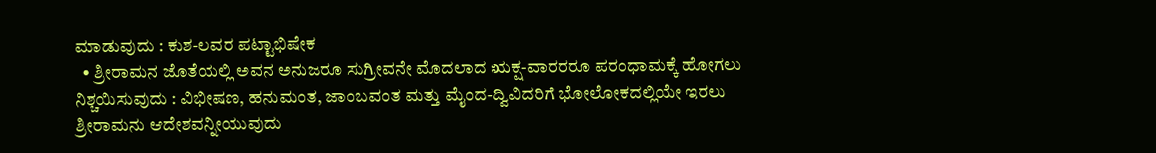ಮಾಡುವುದು : ಕುಶ-ಲವರ ಪಟ್ಟಾಭಿಷೇಕ
  • ಶ್ರೀರಾಮನ ಜೊತೆಯಲ್ಲಿ ಅವನ ಅನುಜರೂ ಸುಗ್ರೀವನೇ ಮೊದಲಾದ ಋಕ್ಷ-ವಾರರರೂ ಪರಂಧಾಮಕ್ಕೆ ಹೋಗಲು ನಿಶ್ಚಯಿಸುವುದು : ವಿಭೀಷಣ, ಹನುಮಂತ, ಜಾಂಬವಂತ ಮತ್ತು ಮೈಂದ-ದ್ವಿವಿದರಿಗೆ ಭೋಲೋಕದಲ್ಲಿಯೇ ಇರಲು ಶ್ರೀರಾಮನು ಆದೇಶವನ್ನೀಯುವುದು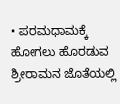• ಪರಮಧಾಮಕ್ಕೆ ಹೋಗಲು ಹೊರಡುವ ಶ್ರೀರಾಮನ ಜೊತೆಯಲ್ಲಿ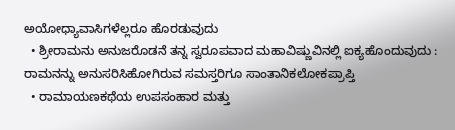ಅಯೋಧ್ಯಾವಾಸಿಗಳೆಲ್ಲರೂ ಹೊರಡುವುದು
  • ಶ್ರೀರಾಮನು ಅನುಜರೊಡನೆ ತನ್ನ ಸ್ವರೂಪವಾದ ಮಹಾವಿಷ್ಣುವಿನಲ್ಲಿ ಐಕ್ಯಹೊಂದುವುದು : ರಾಮನನ್ನು ಅನುಸರಿಸಿಹೋಗಿರುವ ಸಮಸ್ತರಿಗೂ ಸಾಂತಾನಿಕಲೋಕಪ್ರಾಪ್ತಿ
  • ರಾಮಾಯಣಕಥೆಯ ಉಪಸಂಹಾರ ಮತ್ತು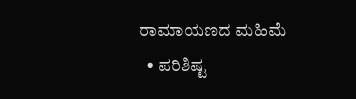ರಾಮಾಯಣದ ಮಹಿಮೆ
  • ಪರಿಶಿಷ್ಟ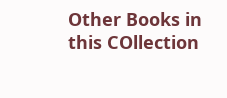Other Books in this COllection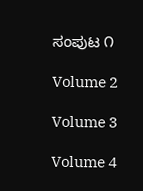ಸಂಪುಟ ೧

Volume 2

Volume 3

Volume 4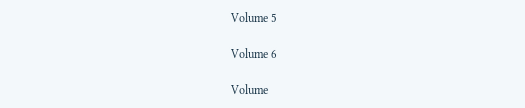Volume 5

Volume 6

Volume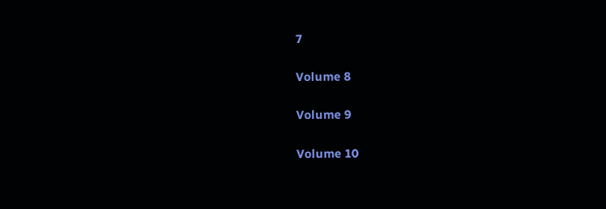7

Volume 8

Volume 9

Volume 10